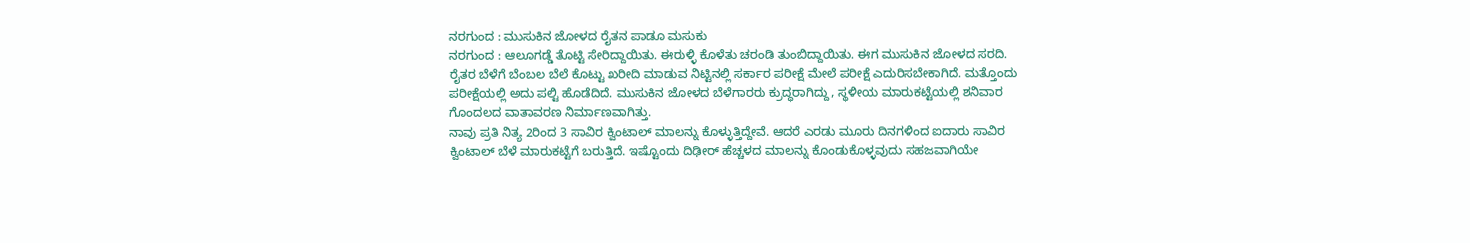ನರಗುಂದ : ಮುಸುಕಿನ ಜೋಳದ ರೈತನ ಪಾಡೂ ಮಸುಕು
ನರಗುಂದ : ಆಲೂಗಡ್ಡೆ ತೊಟ್ಟಿ ಸೇರಿದ್ದಾಯಿತು. ಈರುಳ್ಳಿ ಕೊಳೆತು ಚರಂಡಿ ತುಂಬಿದ್ದಾಯಿತು. ಈಗ ಮುಸುಕಿನ ಜೋಳದ ಸರದಿ.
ರೈತರ ಬೆಳೆಗೆ ಬೆಂಬಲ ಬೆಲೆ ಕೊಟ್ಟು ಖರೀದಿ ಮಾಡುವ ನಿಟ್ಟಿನಲ್ಲಿ ಸರ್ಕಾರ ಪರೀಕ್ಷೆ ಮೇಲೆ ಪರೀಕ್ಷೆ ಎದುರಿಸಬೇಕಾಗಿದೆ. ಮತ್ತೊಂದು ಪರೀಕ್ಷೆಯಲ್ಲಿ ಅದು ಪಲ್ಟಿ ಹೊಡೆದಿದೆ. ಮುಸುಕಿನ ಜೋಳದ ಬೆಳೆಗಾರರು ಕ್ರುದ್ಧರಾಗಿದ್ದು, ಸ್ಥಳೀಯ ಮಾರುಕಟ್ಟೆಯಲ್ಲಿ ಶನಿವಾರ ಗೊಂದಲದ ವಾತಾವರಣ ನಿರ್ಮಾಣವಾಗಿತ್ತು.
ನಾವು ಪ್ರತಿ ನಿತ್ಯ 2ರಿಂದ 3 ಸಾವಿರ ಕ್ವಿಂಟಾಲ್ ಮಾಲನ್ನು ಕೊಳ್ಳುತ್ತಿದ್ದೇವೆ. ಆದರೆ ಎರಡು ಮೂರು ದಿನಗಳಿಂದ ಐದಾರು ಸಾವಿರ ಕ್ವಿಂಟಾಲ್ ಬೆಳೆ ಮಾರುಕಟ್ಟೆಗೆ ಬರುತ್ತಿದೆ. ಇಷ್ಟೊಂದು ದಿಢೀರ್ ಹೆಚ್ಚಳದ ಮಾಲನ್ನು ಕೊಂಡುಕೊಳ್ಳವುದು ಸಹಜವಾಗಿಯೇ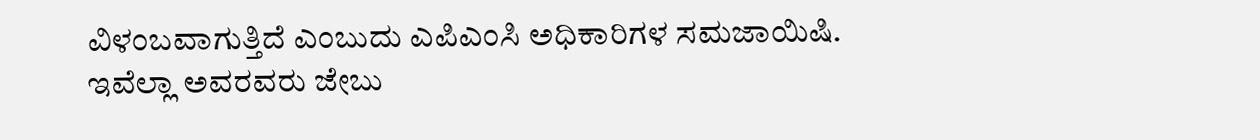ವಿಳಂಬವಾಗುತ್ತಿದೆ ಎಂಬುದು ಎಪಿಎಂಸಿ ಅಧಿಕಾರಿಗಳ ಸಮಜಾಯಿಷಿ.
ಇವೆಲ್ಲಾ ಅವರವರು ಜೇಬು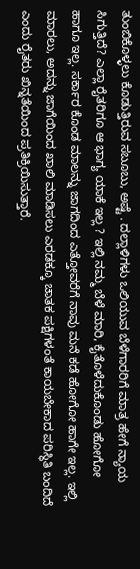ತುಂಬಿಕೊಳ್ಳಲು ಕೊಡುತ್ತಿರುವ ಸಬೂಬು, ಅಷ್ಟೆ . ದಲ್ಲಾಳಿಗಳು ಒಲಿಯುವ ಬೆಳೆಗಾರರಿಗೆ ಮಾತ್ರ ಹೇಗೆ ನ್ಯಾಯ ಸಿಗುತ್ತಿದೆ? ಎಲ್ಲಾ ರೈತರಿಗೂ ಆ ಭಾಗ್ಯ ಯಾಕೆ ಇಲ್ಲ ? ಇಲ್ಲಿ ನಮ್ಮ ಬೆಳೆ ಮಾರಿ, ಕೈತೊಳೆದುಕೊಂಡು ಹೋಗೋ ಹಾಗೂ ಇಲ್ಲ. ಸರ್ಕಾರ ಕೊಂಡ ಮಾಲನ್ನು ಜಾಗದಿಂದ ಎತ್ತೋವರೆಗೆ ನಾವು ಮನೆ ಕಡೆ ಹೋಗೋ ಹಾಗೇ ಇಲ್ಲ. ಇಲ್ಲಿ ಮಾರಲು, ಅದನ್ನು ಜಾಗೆಯಿಂದ ಖಾಲಿ ಮಾಡಿಸಲು ಎರಡಕ್ಕೂ ಚಾತಕ ಪಕ್ಷಿಗಳಂತೆ ಕಾಯಬೇಕಾದ ಪರಿಸ್ಥಿತಿ ಬಂದಿದೆ ಎಂದು ರೈತರು ಖಿನ್ನತೆಯಿಂದ ಪ್ರತಿಕ್ರಿಯಿಸುತ್ತಾರೆ.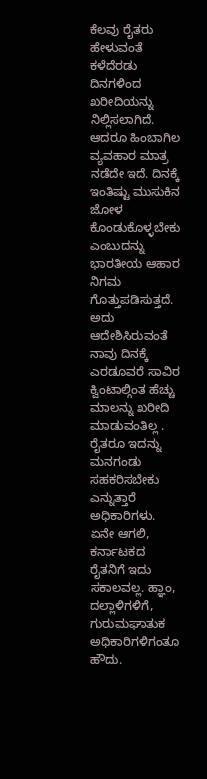ಕೆಲವು ರೈತರು ಹೇಳುವಂತೆ ಕಳೆದೆರಡು ದಿನಗಳಿಂದ ಖರೀದಿಯನ್ನು ನಿಲ್ಲಿಸಲಾಗಿದೆ. ಆದರೂ ಹಿಂಬಾಗಿಲ ವ್ಯವಹಾರ ಮಾತ್ರ ನಡೆದೇ ಇದೆ. ದಿನಕ್ಕೆ ಇಂತಿಷ್ಟು ಮುಸುಕಿನ ಜೋಳ ಕೊಂಡುಕೊಳ್ಳಬೇಕು ಎಂಬುದನ್ನು ಭಾರತೀಯ ಆಹಾರ ನಿಗಮ ಗೊತ್ತುಪಡಿಸುತ್ತದೆ. ಅದು ಆದೇಶಿಸಿರುವಂತೆ ನಾವು ದಿನಕ್ಕೆ ಎರಡೂವರೆ ಸಾವಿರ ಕ್ವಿಂಟಾಲ್ಗಿಂತ ಹೆಚ್ಚು ಮಾಲನ್ನು ಖರೀದಿ ಮಾಡುವಂತಿಲ್ಲ . ರೈತರೂ ಇದನ್ನು ಮನಗಂಡು ಸಹಕರಿಸಬೇಕು ಎನ್ನುತ್ತಾರೆ ಅಧಿಕಾರಿಗಳು.
ಏನೇ ಆಗಲಿ, ಕರ್ನಾಟಕದ ರೈತನಿಗೆ ಇದು ಸಕಾಲವಲ್ಲ. ಹ್ಞಾಂ, ದಲ್ಲಾಳಿಗಳಿಗೆ, ಗುರುಮಘಾತುಕ ಅಧಿಕಾರಿಗಳಿಗಂತೂ ಹೌದು.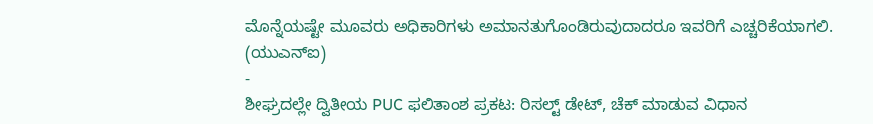ಮೊನ್ನೆಯಷ್ಟೇ ಮೂವರು ಅಧಿಕಾರಿಗಳು ಅಮಾನತುಗೊಂಡಿರುವುದಾದರೂ ಇವರಿಗೆ ಎಚ್ಚರಿಕೆಯಾಗಲಿ.
(ಯುಎನ್ಐ)
-
ಶೀಘ್ರದಲ್ಲೇ ದ್ವಿತೀಯ PUC ಫಲಿತಾಂಶ ಪ್ರಕಟ: ರಿಸಲ್ಟ್ ಡೇಟ್, ಚೆಕ್ ಮಾಡುವ ವಿಧಾನ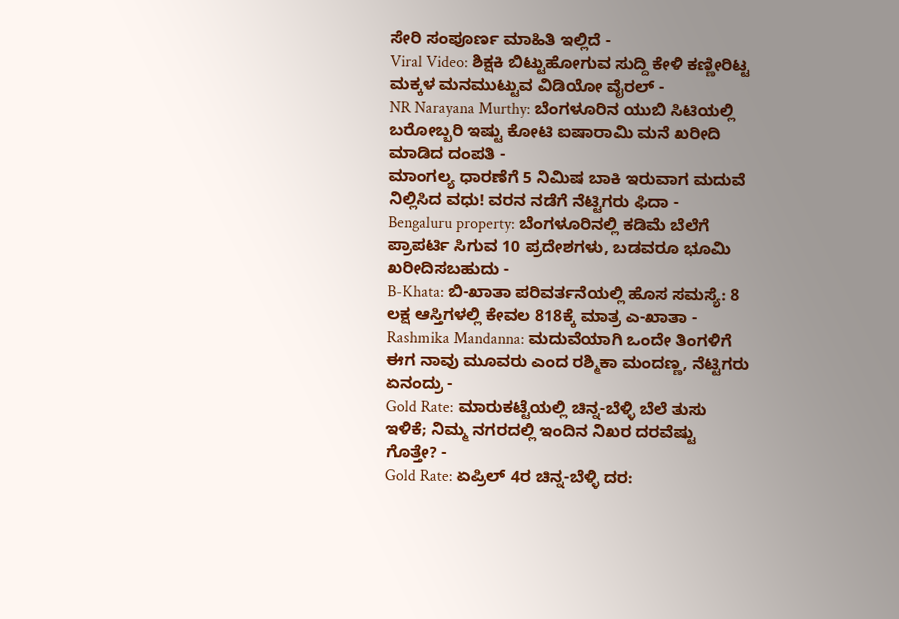ಸೇರಿ ಸಂಪೂರ್ಣ ಮಾಹಿತಿ ಇಲ್ಲಿದೆ -
Viral Video: ಶಿಕ್ಷಕಿ ಬಿಟ್ಟುಹೋಗುವ ಸುದ್ದಿ ಕೇಳಿ ಕಣ್ಣೀರಿಟ್ಟ ಮಕ್ಕಳ ಮನಮುಟ್ಟುವ ವಿಡಿಯೋ ವೈರಲ್ -
NR Narayana Murthy: ಬೆಂಗಳೂರಿನ ಯುಬಿ ಸಿಟಿಯಲ್ಲಿ ಬರೋಬ್ಬರಿ ಇಷ್ಟು ಕೋಟಿ ಐಷಾರಾಮಿ ಮನೆ ಖರೀದಿ ಮಾಡಿದ ದಂಪತಿ -
ಮಾಂಗಲ್ಯ ಧಾರಣೆಗೆ 5 ನಿಮಿಷ ಬಾಕಿ ಇರುವಾಗ ಮದುವೆ ನಿಲ್ಲಿಸಿದ ವಧು! ವರನ ನಡೆಗೆ ನೆಟ್ಟಿಗರು ಫಿದಾ -
Bengaluru property: ಬೆಂಗಳೂರಿನಲ್ಲಿ ಕಡಿಮೆ ಬೆಲೆಗೆ ಪ್ರಾಪರ್ಟಿ ಸಿಗುವ 10 ಪ್ರದೇಶಗಳು, ಬಡವರೂ ಭೂಮಿ ಖರೀದಿಸಬಹುದು -
B-Khata: ಬಿ-ಖಾತಾ ಪರಿವರ್ತನೆಯಲ್ಲಿ ಹೊಸ ಸಮಸ್ಯೆ: 8 ಲಕ್ಷ ಆಸ್ತಿಗಳಲ್ಲಿ ಕೇವಲ 818ಕ್ಕೆ ಮಾತ್ರ ಎ-ಖಾತಾ -
Rashmika Mandanna: ಮದುವೆಯಾಗಿ ಒಂದೇ ತಿಂಗಳಿಗೆ ಈಗ ನಾವು ಮೂವರು ಎಂದ ರಶ್ಮಿಕಾ ಮಂದಣ್ಣ, ನೆಟ್ಟಿಗರು ಏನಂದ್ರು -
Gold Rate: ಮಾರುಕಟ್ಟೆಯಲ್ಲಿ ಚಿನ್ನ-ಬೆಳ್ಳಿ ಬೆಲೆ ತುಸು ಇಳಿಕೆ; ನಿಮ್ಮ ನಗರದಲ್ಲಿ ಇಂದಿನ ನಿಖರ ದರವೆಷ್ಟು ಗೊತ್ತೇ? -
Gold Rate: ಏಪ್ರಿಲ್ 4ರ ಚಿನ್ನ-ಬೆಳ್ಳಿ ದರ: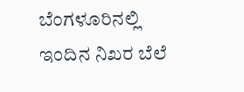ಬೆಂಗಳೂರಿನಲ್ಲಿ ಇಂದಿನ ನಿಖರ ಬೆಲೆ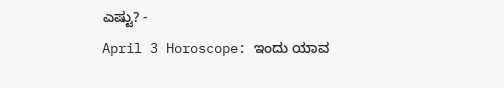ಎಷ್ಟು? -
April 3 Horoscope: ಇಂದು ಯಾವ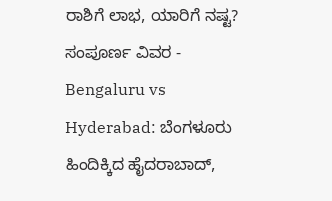ರಾಶಿಗೆ ಲಾಭ, ಯಾರಿಗೆ ನಷ್ಟ? ಸಂಪೂರ್ಣ ವಿವರ -
Bengaluru vs Hyderabad: ಬೆಂಗಳೂರು ಹಿಂದಿಕ್ಕಿದ ಹೈದರಾಬಾದ್,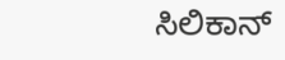ಸಿಲಿಕಾನ್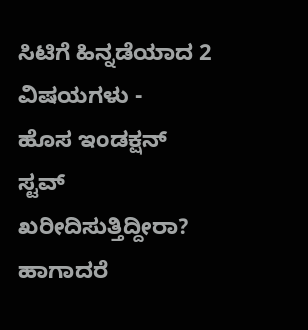ಸಿಟಿಗೆ ಹಿನ್ನಡೆಯಾದ 2 ವಿಷಯಗಳು -
ಹೊಸ ಇಂಡಕ್ಷನ್ ಸ್ಟವ್ ಖರೀದಿಸುತ್ತಿದ್ದೀರಾ? ಹಾಗಾದರೆ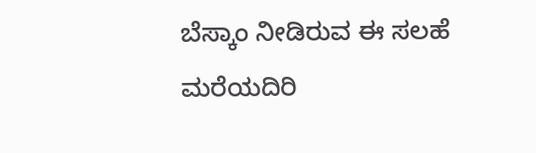ಬೆಸ್ಕಾಂ ನೀಡಿರುವ ಈ ಸಲಹೆ ಮರೆಯದಿರಿ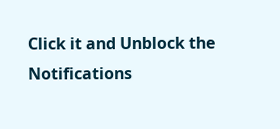Click it and Unblock the Notifications